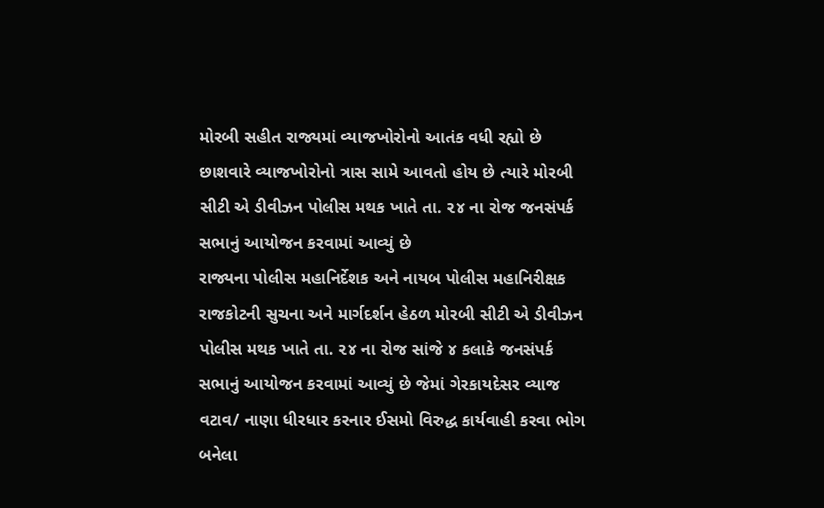મોરબી સહીત રાજ્યમાં વ્યાજખોરોનો આતંક વધી રહ્યો છે છાશવારે વ્યાજખોરોનો ત્રાસ સામે આવતો હોય છે ત્યારે મોરબી સીટી એ ડીવીઝન પોલીસ મથક ખાતે તા. ૨૪ ના રોજ જનસંપર્ક સભાનું આયોજન કરવામાં આવ્યું છે
રાજ્યના પોલીસ મહાનિર્દેશક અને નાયબ પોલીસ મહાનિરીક્ષક રાજકોટની સુચના અને માર્ગદર્શન હેઠળ મોરબી સીટી એ ડીવીઝન પોલીસ મથક ખાતે તા. ૨૪ ના રોજ સાંજે ૪ કલાકે જનસંપર્ક સભાનું આયોજન કરવામાં આવ્યું છે જેમાં ગેરકાયદેસર વ્યાજ વટાવ/ નાણા ધીરધાર કરનાર ઈસમો વિરુદ્ધ કાર્યવાહી કરવા ભોગ બનેલા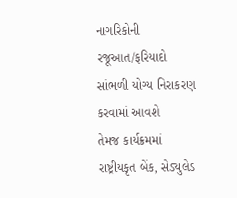નાગરિકોની રજૂઆત/ફરિયાદો સાંભળી યોગ્ય નિરાકરણ કરવામાં આવશે
તેમજ કાર્યક્રમમાં રાષ્ટ્રીયકૃત બેંક, સેડ્યુલેડ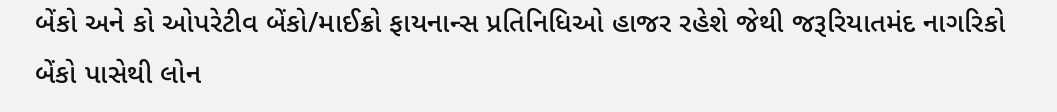બેંકો અને કો ઓપરેટીવ બેંકો/માઈક્રો ફાયનાન્સ પ્રતિનિધિઓ હાજર રહેશે જેથી જરૂરિયાતમંદ નાગરિકો બેંકો પાસેથી લોન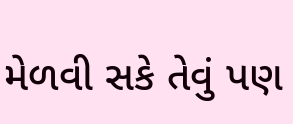મેળવી સકે તેવું પણ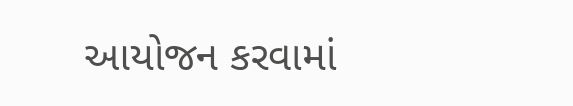આયોજન કરવામાં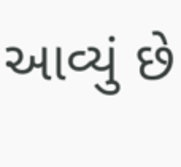આવ્યું છે